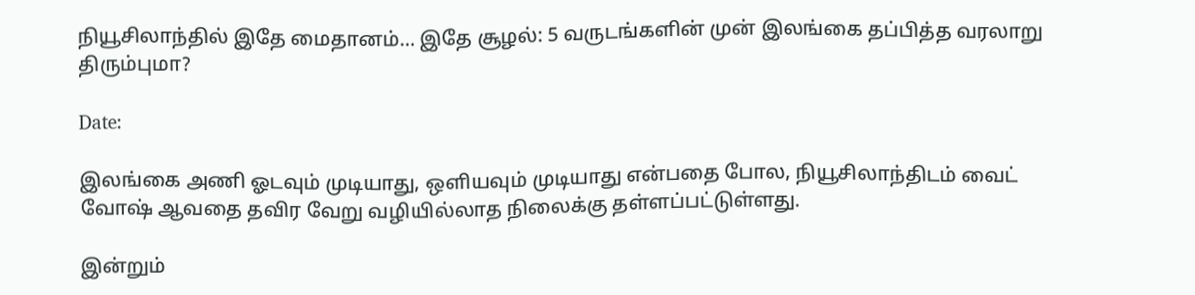நியூசிலாந்தில் இதே மைதானம்… இதே சூழல்: 5 வருடங்களின் முன் இலங்கை தப்பித்த வரலாறு திரும்புமா?

Date:

இலங்கை அணி ஓடவும் முடியாது, ஒளியவும் முடியாது என்பதை போல, நியூசிலாந்திடம் வைட் வோஷ் ஆவதை தவிர வேறு வழியில்லாத நிலைக்கு தள்ளப்பட்டுள்ளது.

இன்றும்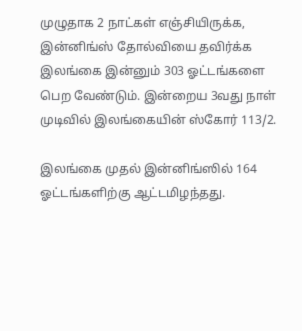முழுதாக 2 நாட்கள் எஞ்சியிருக்க, இன்னிங்ஸ் தோல்வியை தவிர்க்க இலங்கை இன்னும் 303 ஓட்டங்களை பெற வேண்டும். இன்றைய 3வது நாள் முடிவில் இலங்கையின் ஸ்கோர் 113/2.

இலங்கை முதல் இன்னிங்ஸில் 164 ஓட்டங்களிற்கு ஆட்டமிழந்தது.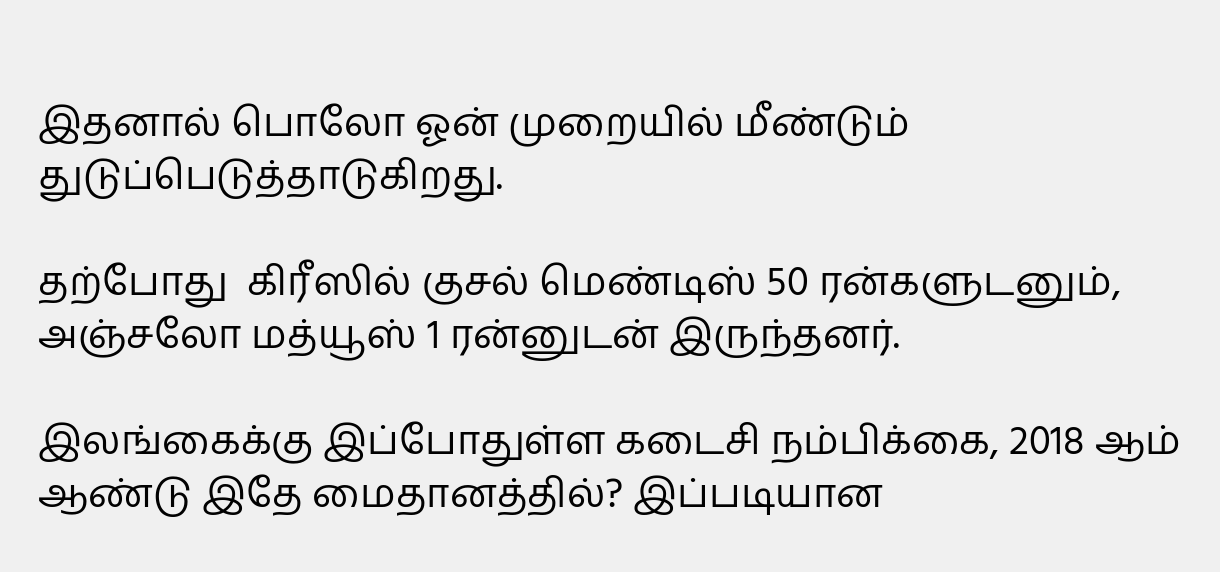இதனால் பொலோ ஓன் முறையில் மீண்டும் துடுப்பெடுத்தாடுகிறது.

தற்போது  கிரீஸில் குசல் மெண்டிஸ் 50 ரன்களுடனும், அஞ்சலோ மத்யூஸ் 1 ரன்னுடன் இருந்தனர்.

இலங்கைக்கு இப்போதுள்ள கடைசி நம்பிக்கை, 2018 ஆம் ஆண்டு இதே மைதானத்தில்? இப்படியான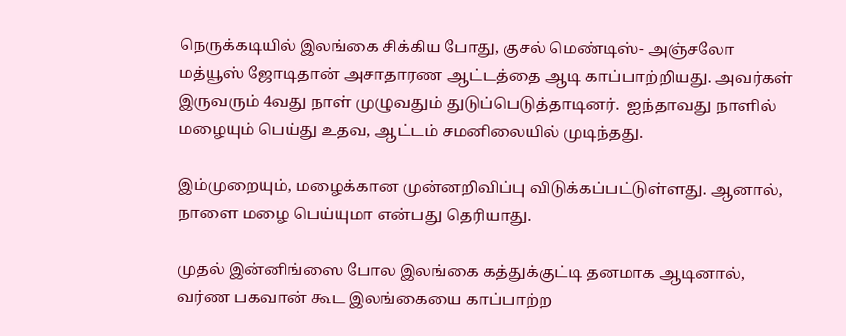நெருக்கடியில் இலங்கை சிக்கிய போது, குசல் மெண்டிஸ்- அஞ்சலோ மத்யூஸ் ஜோடிதான் அசாதாரண ஆட்டத்தை ஆடி காப்பாற்றியது. அவர்கள் இருவரும் 4வது நாள் முழுவதும் துடுப்பெடுத்தாடினர்.  ஐந்தாவது நாளில் மழையும் பெய்து உதவ, ஆட்டம் சமனிலையில் முடிந்தது.

இம்முறையும், மழைக்கான முன்னறிவிப்பு விடுக்கப்பட்டுள்ளது. ஆனால், நாளை மழை பெய்யுமா என்பது தெரியாது.

முதல் இன்னிங்ஸை போல இலங்கை கத்துக்குட்டி தனமாக ஆடினால், வர்ண பகவான் கூட இலங்கையை காப்பாற்ற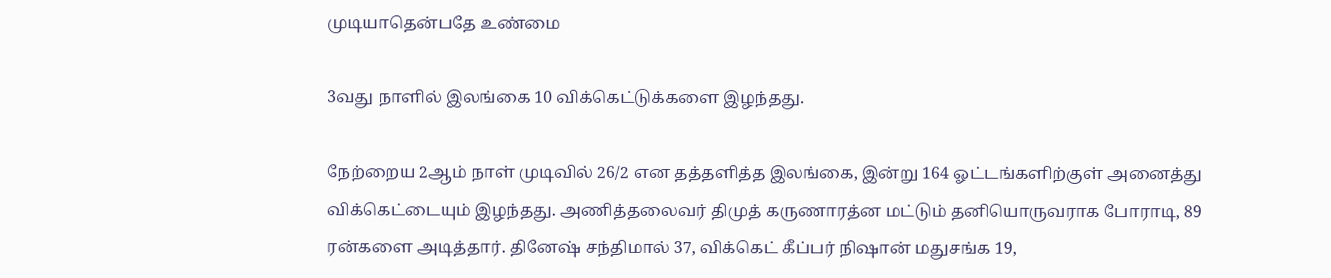முடியாதென்பதே உண்மை

3வது நாளில் இலங்கை 10 விக்கெட்டுக்களை இழந்தது.

நேற்றைய 2ஆம் நாள் முடிவில் 26/2 என தத்தளித்த இலங்கை, இன்று 164 ஓட்டங்களிற்குள் அனைத்து விக்கெட்டையும் இழந்தது. அணித்தலைவர் திமுத் கருணாரத்ன மட்டும் தனியொருவராக போராடி, 89 ரன்களை அடித்தார். தினேஷ் சந்திமால் 37, விக்கெட் கீப்பர் நிஷான் மதுசங்க 19,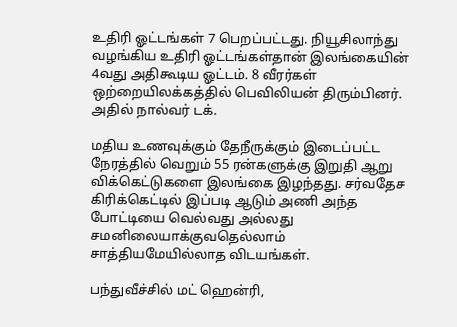உதிரி ஓட்டங்கள் 7 பெறப்பட்டது. நியூசிலாந்து வழங்கிய உதிரி ஓட்டங்கள்தான் இலங்கையின் 4வது அதிகூடிய ஓட்டம். 8 வீரர்கள் ஒற்றையிலக்கத்தில் பெவிலியன் திரும்பினர். அதில் நால்வர் டக்.

மதிய உணவுக்கும் தேநீருக்கும் இடைப்பட்ட நேரத்தில் வெறும் 55 ரன்களுக்கு இறுதி ஆறு விக்கெட்டுகளை இலங்கை இழந்தது. சர்வதேச கிரிக்கெட்டில் இப்படி ஆடும் அணி அந்த போட்டியை வெல்வது அல்லது சமனிலையாக்குவதெல்லாம் சாத்தியமேயில்லாத விடயங்கள்.

பந்துவீச்சில் மட் ஹென்ரி,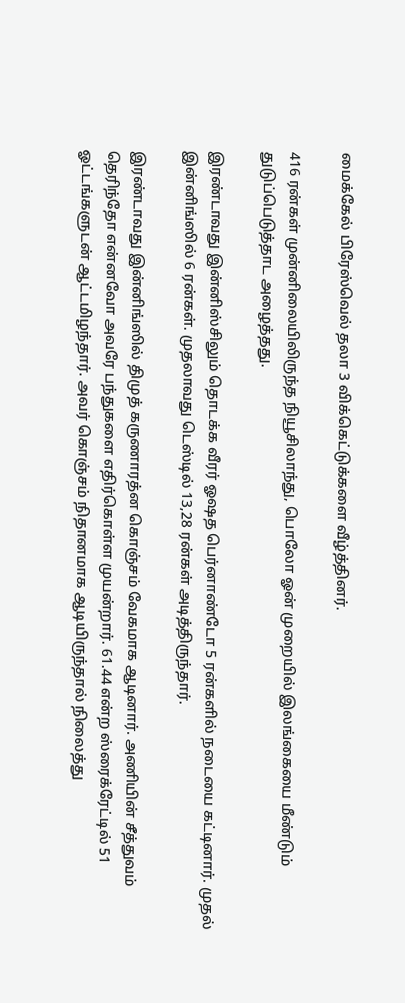மைக்கேல் பிரேஸ்வெல் தலா 3 விக்கெட்டுக்களை வீழ்த்தினர்.

416 ரன்கள் முன்னிலையிலிருந்த நியூசிலாந்து, பொலோ ஓன் முறையில் இலங்கையை மீண்டும் துடுப்பெடுத்தாட அழைத்தது.

இரண்டாவது இன்னிஸ்சிலும் தொடக்க வீரர் ஓஷத பெர்னாண்டோ 5 ரன்களில் நடையை கட்டினார். முதல் இன்னிங்ஸில் 6 ரன்கள். முதலாவது டெஸ்டில் 13,28 ரன்கள் அடித்திருந்தார்.

இரண்டாவது இன்னிங்ஸில் திமுத் கருணாரத்ன கொஞ்சம் வேகமாக ஆடினார். அணியின் சீத்துவம் தெரிந்தோ என்னவோ அவரே பந்துகளை எதிர்கொள்ள முயன்றார். 61.44 என்ற ஸ்ரைக்ரேட்டில் 51 ஓட்டங்களுடன் ஆட்டமிழந்தார். அவர் கொஞ்சம் நிதானமாக ஆடியிருந்தால் நிலைத்து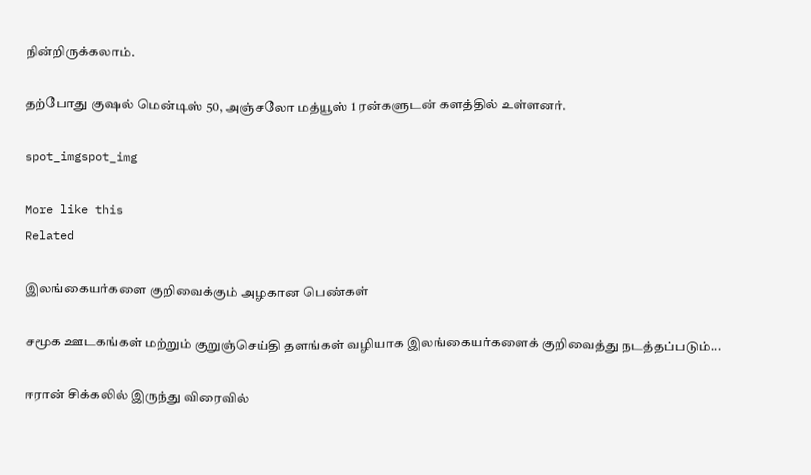நின்றிருக்கலாம்.

தற்போது குஷல் மென்டிஸ் 50, அஞ்சலோ மத்யூஸ் 1 ரன்களுடன் களத்தில் உள்ளனர்.

spot_imgspot_img

More like this
Related

இலங்கையர்களை குறிவைக்கும் அழகான பெண்கள்

சமூக ஊடகங்கள் மற்றும் குறுஞ்செய்தி தளங்கள் வழியாக இலங்கையர்களைக் குறிவைத்து நடத்தப்படும்...

ஈரான் சிக்கலில் இருந்து விரைவில்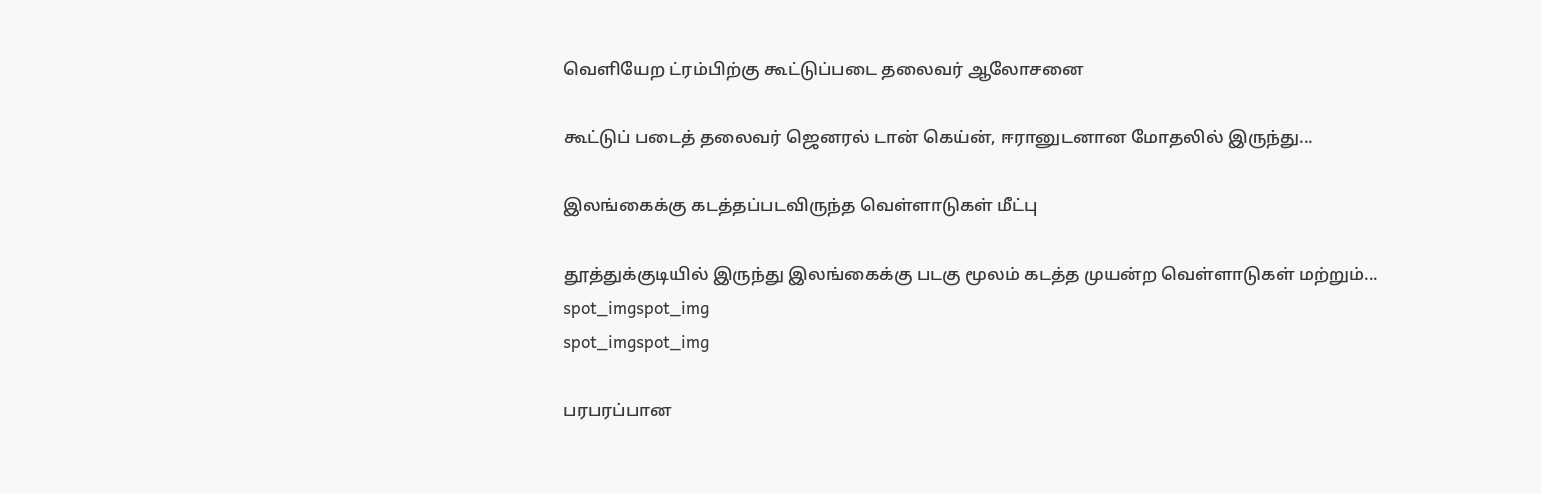வெளியேற ட்ரம்பிற்கு கூட்டுப்படை தலைவர் ஆலோசனை

கூட்டுப் படைத் தலைவர் ஜெனரல் டான் கெய்ன், ஈரானுடனான மோதலில் இருந்து...

இலங்கைக்கு கடத்தப்படவிருந்த வெள்ளாடுகள் மீட்பு

தூத்துக்குடியில் இருந்து இலங்கைக்கு படகு மூலம் கடத்த முயன்ற வெள்ளாடுகள் மற்றும்...
spot_imgspot_img
spot_imgspot_img

பரபரப்பான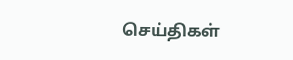செய்திகள்